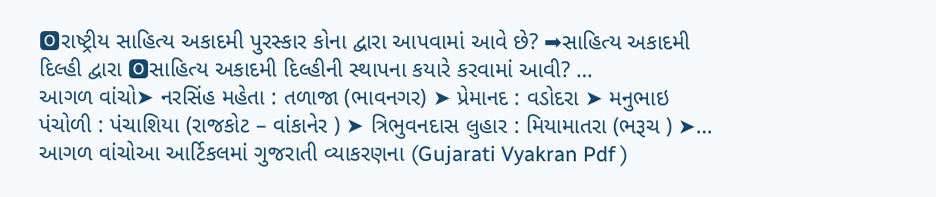🅾રાષ્ટ્રીય સાહિત્ય અકાદમી પુરસ્કાર કોના દ્વારા આપવામાં આવે છે? ➡સાહિત્ય અકાદમી દિલ્હી દ્વારા 🅾સાહિત્ય અકાદમી દિલ્હીની સ્થાપના કયારે કરવામાં આવી? …
આગળ વાંચો➤ નરસિંહ મહેતા : તળાજા (ભાવનગર) ➤ પ્રેમાનદ : વડોદરા ➤ મનુભાઇ પંચોળી : પંચાશિયા (રાજકોટ – વાંકાનેર ) ➤ ત્રિભુવનદાસ લુહાર : મિયામાતરા (ભરૂચ ) ➤…
આગળ વાંચોઆ આર્ટિકલમાં ગુજરાતી વ્યાકરણના (Gujarati Vyakran Pdf )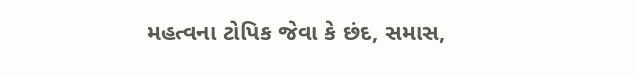મહત્વના ટોપિક જેવા કે છંદ, સમાસ,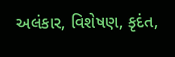અલંકાર, વિશેષણ, કૃદંત,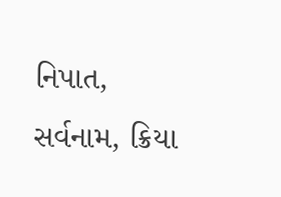નિપાત, સર્વનામ, ક્રિયા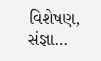વિશેષણ, સંજ્ઞા…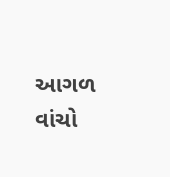આગળ વાંચો